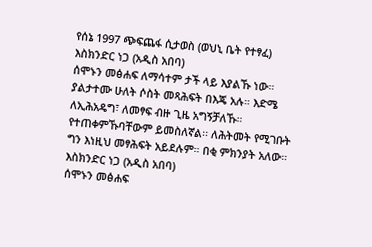የሰኔ 1997 ጭፍጨፋ ሲታወስ (ወህኒ ቤት የተፃፈ)
እስክንድር ነጋ (አዲስ አበባ)
ሰሞኑን መፅሐፍ ለማሳተም ታች ላይ እያልኹ ነው። ያልታተሙ ሁለት ሶስት መጻሕፍት በእጄ አሉ። እድሜ ለኢሕአዴግ፣ ለመፃፍ ብዙ ጊዜ አግኝቻለኹ። የተጠቀምኹባቸውም ይመስለኛል፡፡ ለሕትመት የሚገቡት ግን እነዚህ መፃሕፍት አይደሉም። በቂ ምክንያት አለው።
እስክንድር ነጋ (አዲስ አበባ)
ሰሞኑን መፅሐፍ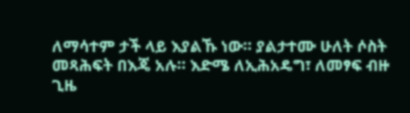ለማሳተም ታች ላይ እያልኹ ነው። ያልታተሙ ሁለት ሶስት መጻሕፍት በእጄ አሉ። እድሜ ለኢሕአዴግ፣ ለመፃፍ ብዙ ጊዜ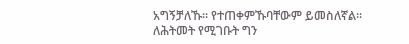አግኝቻለኹ። የተጠቀምኹባቸውም ይመስለኛል፡፡ ለሕትመት የሚገቡት ግን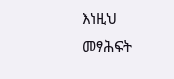እነዚህ መፃሕፍት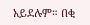አይደሉም። በቂ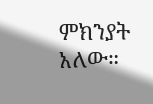ምክንያት አለው።